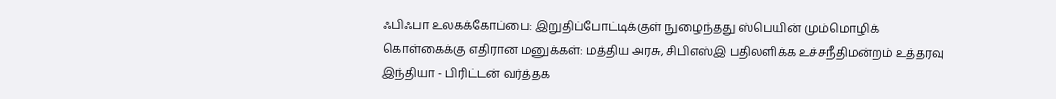ஃபிஃபா உலகக்கோப்பை: இறுதிப்போட்டிக்குள் நுழைந்தது ஸ்பெயின் மும்மொழிக் கொள்கைக்கு எதிரான மனுக்கள்: மத்திய அரசு, சிபிஎஸ்இ பதிலளிக்க உச்சநீதிமன்றம் உத்தரவு இந்தியா - பிரிட்டன் வர்த்தக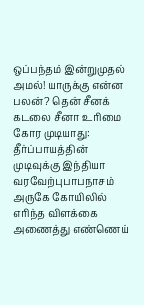ஒப்பந்தம் இன்றுமுதல் அமல்! யாருக்கு என்ன பலன்? தென் சீனக் கடலை சீனா உரிமை கோர முடியாது: தீர்ப்பாயத்தின் முடிவுக்கு இந்தியா வரவேற்புபாபநாசம் அருகே கோயிலில் எரிந்த விளக்கை அணைத்து எண்ணெய்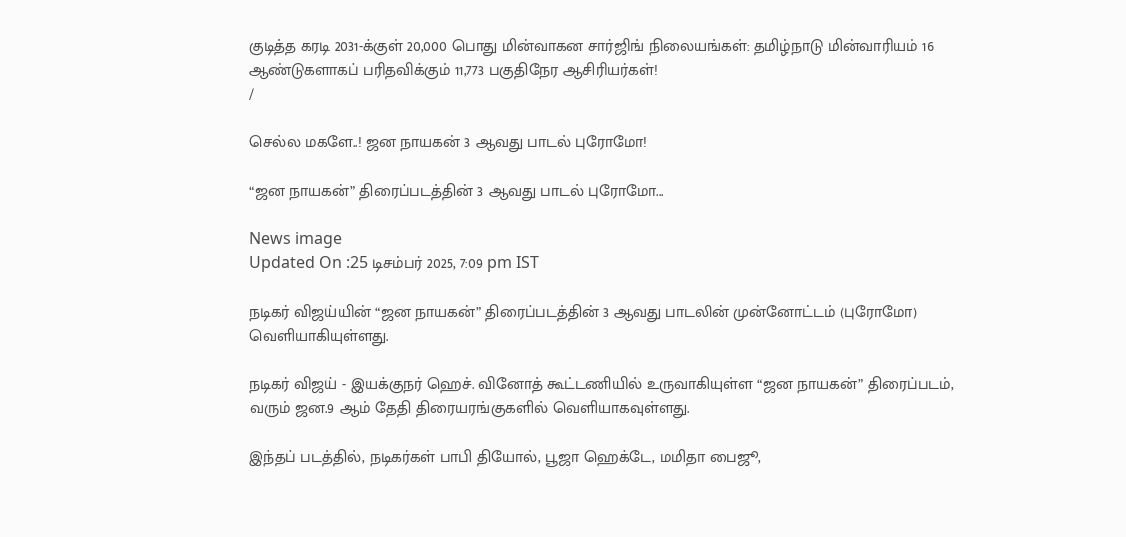குடித்த கரடி 2031-க்குள் 20,000 பொது மின்வாகன சார்ஜிங் நிலையங்கள்: தமிழ்நாடு மின்வாரியம் 16 ஆண்டுகளாகப் பரிதவிக்கும் 11,773 பகுதிநேர ஆசிரியர்கள்!
/

செல்ல மகளே..! ஜன நாயகன் 3 ஆவது பாடல் புரோமோ!

“ஜன நாயகன்” திரைப்படத்தின் 3 ஆவது பாடல் புரோமோ...

News image
Updated On :25 டிசம்பர் 2025, 7:09 pm IST

நடிகர் விஜய்யின் “ஜன நாயகன்” திரைப்படத்தின் 3 ஆவது பாடலின் முன்னோட்டம் (புரோமோ) வெளியாகியுள்ளது.

நடிகர் விஜய் - இயக்குநர் ஹெச். வினோத் கூட்டணியில் உருவாகியுள்ள “ஜன நாயகன்” திரைப்படம், வரும் ஜன.9 ஆம் தேதி திரையரங்குகளில் வெளியாகவுள்ளது.

இந்தப் படத்தில், நடிகர்கள் பாபி தியோல், பூஜா ஹெக்டே, மமிதா பைஜூ,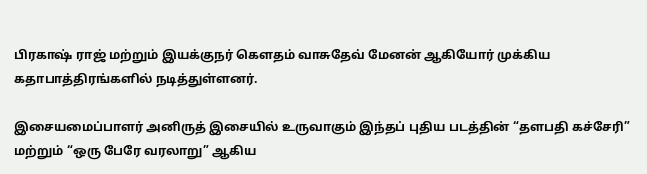பிரகாஷ் ராஜ் மற்றும் இயக்குநர் கௌதம் வாசுதேவ் மேனன் ஆகியோர் முக்கிய கதாபாத்திரங்களில் நடித்துள்ளனர்.

இசையமைப்பாளர் அனிருத் இசையில் உருவாகும் இந்தப் புதிய படத்தின் “தளபதி கச்சேரி” மற்றும் “ஒரு பேரே வரலாறு” ஆகிய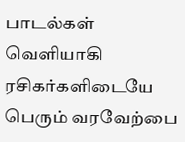பாடல்கள் வெளியாகி ரசிகர்களிடையே பெரும் வரவேற்பை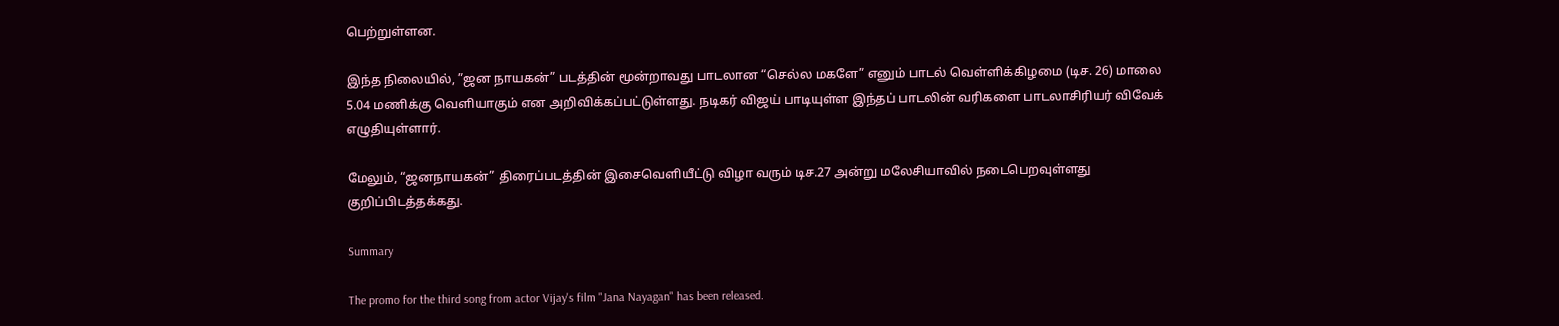பெற்றுள்ளன.

இந்த நிலையில், ”ஜன நாயகன்” படத்தின் மூன்றாவது பாடலான “செல்ல மகளே” எனும் பாடல் வெள்ளிக்கிழமை (டிச. 26) மாலை 5.04 மணிக்கு வெளியாகும் என அறிவிக்கப்பட்டுள்ளது. நடிகர் விஜய் பாடியுள்ள இந்தப் பாடலின் வரிகளை பாடலாசிரியர் விவேக் எழுதியுள்ளார்.

மேலும், “ஜனநாயகன்” திரைப்படத்தின் இசைவெளியீட்டு விழா வரும் டிச.27 அன்று மலேசியாவில் நடைபெறவுள்ளது குறிப்பிடத்தக்கது.

Summary

The promo for the third song from actor Vijay's film "Jana Nayagan" has been released.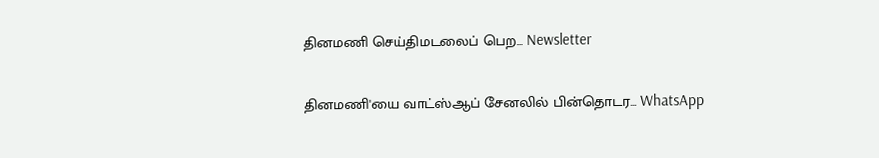தினமணி செய்திமடலைப் பெற... Newsletter

தினமணி'யை வாட்ஸ்ஆப் சேனலில் பின்தொடர... WhatsApp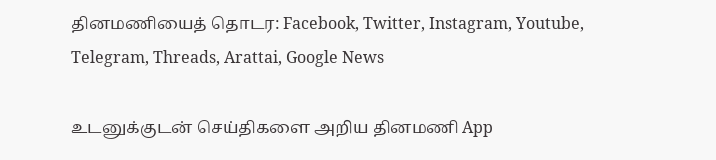தினமணியைத் தொடர: Facebook, Twitter, Instagram, Youtube, Telegram, Threads, Arattai, Google News

உடனுக்குடன் செய்திகளை அறிய தினமணி App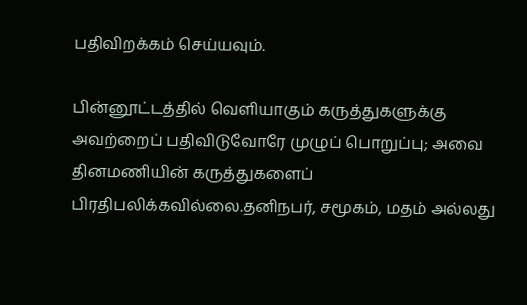பதிவிறக்கம் செய்யவும்.

பின்னூட்டத்தில் வெளியாகும் கருத்துகளுக்கு அவற்றைப் பதிவிடுவோரே முழுப் பொறுப்பு; அவை தினமணியின் கருத்துகளைப் பிரதிபலிக்கவில்லை.தனிநபர், சமூகம், மதம் அல்லது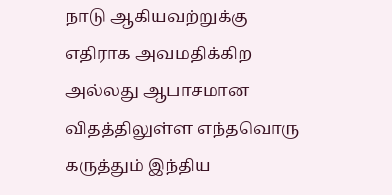நாடு ஆகியவற்றுக்கு எதிராக அவமதிக்கிற அல்லது ஆபாசமான விதத்திலுள்ள எந்தவொரு கருத்தும் இந்திய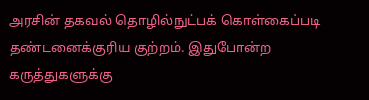அரசின் தகவல் தொழில்நுட்பக் கொள்கைப்படி தண்டனைக்குரிய குற்றம். இதுபோன்ற கருத்துகளுக்கு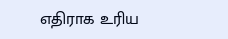எதிராக உரிய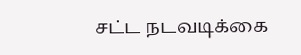சட்ட நடவடிக்கை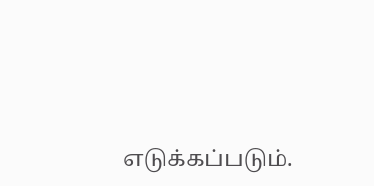எடுக்கப்படும்.